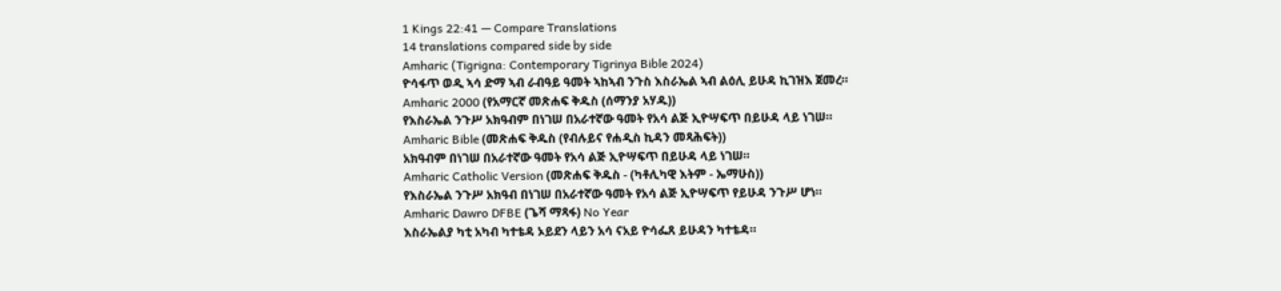1 Kings 22:41 — Compare Translations
14 translations compared side by side
Amharic (Tigrigna: Contemporary Tigrinya Bible 2024)
ዮሳፋጥ ወዲ ኣሳ ድማ ኣብ ራብዓይ ዓመት ኣከኣብ ንጉስ እስራኤል ኣብ ልዕሊ ይሁዳ ኪገዝእ ጀመረ።
Amharic 2000 (የአማርኛ መጽሐፍ ቅዱስ (ሰማንያ አሃዱ))
የእስራኤል ንጉሥ አክዓብም በነገሠ በአራተኛው ዓመት የአሳ ልጅ ኢዮሣፍጥ በይሁዳ ላይ ነገሠ።
Amharic Bible (መጽሐፍ ቅዱስ (የብሉይና የሐዲስ ኪዳን መጻሕፍት))
አክዓብም በነገሠ በአራተኛው ዓመት የአሳ ልጅ ኢዮሣፍጥ በይሁዳ ላይ ነገሠ።
Amharic Catholic Version (መጽሐፍ ቅዱስ - (ካቶሊካዊ እትም - ኤማሁስ))
የእስራኤል ንጉሥ አክዓብ በነገሠ በአራተኛው ዓመት የአሳ ልጅ ኢዮሣፍጥ የይሁዳ ንጉሥ ሆነ።
Amharic Dawro DFBE (ጌሻ ማጻፋ) No Year
እስራኤልያ ካቲ አካብ ካተቴዳ ኦይደን ላይን አሳ ናአይ ዮሳፌጸ ይሁዳን ካተቴዳ።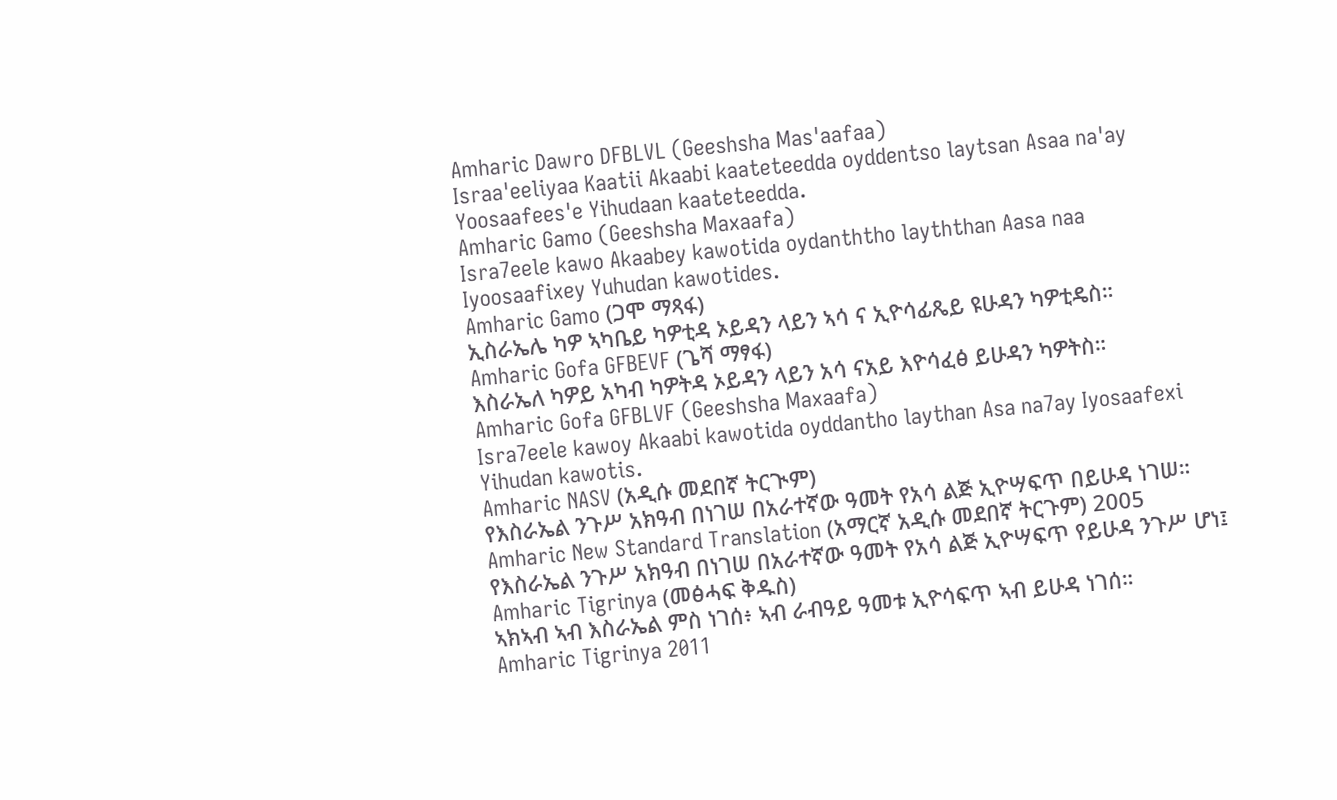Amharic Dawro DFBLVL (Geeshsha Mas'aafaa)
Israa'eeliyaa Kaatii Akaabi kaateteedda oyddentso laytsan Asaa na'ay Yoosaafees'e Yihudaan kaateteedda.
Amharic Gamo (Geeshsha Maxaafa)
Isra7eele kawo Akaabey kawotida oydanththo layththan Aasa naa Iyoosaafixey Yuhudan kawotides.
Amharic Gamo (ጋሞ ማጻፋ)
ኢስራኤሌ ካዎ ኣካቤይ ካዎቲዳ ኦይዳን ላይን ኣሳ ና ኢዮሳፊጼይ ዩሁዳን ካዎቲዴስ።
Amharic Gofa GFBEVF (ጌሻ ማፃፋ)
እስራኤለ ካዎይ አካብ ካዎትዳ ኦይዳን ላይን አሳ ናአይ እዮሳፈፅ ይሁዳን ካዎትስ።
Amharic Gofa GFBLVF (Geeshsha Maxaafa)
Isra7eele kawoy Akaabi kawotida oyddantho laythan Asa na7ay Iyosaafexi Yihudan kawotis.
Amharic NASV (አዲሱ መደበኛ ትርጒም)
የእስራኤል ንጉሥ አክዓብ በነገሠ በአራተኛው ዓመት የአሳ ልጅ ኢዮሣፍጥ በይሁዳ ነገሠ።
Amharic New Standard Translation (አማርኛ አዲሱ መደበኛ ትርጉም) 2005
የእስራኤል ንጉሥ አክዓብ በነገሠ በአራተኛው ዓመት የአሳ ልጅ ኢዮሣፍጥ የይሁዳ ንጉሥ ሆነ፤
Amharic Tigrinya (መፅሓፍ ቅዱስ)
ኣክኣብ ኣብ እስራኤል ምስ ነገሰ፥ ኣብ ራብዓይ ዓመቱ ኢዮሳፍጥ ኣብ ይሁዳ ነገሰ።
Amharic Tigrinya 2011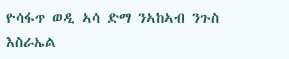ዮሳፋጥ ወዲ ኣሳ ድማ ንኣከኣብ ንጉስ እስራኤል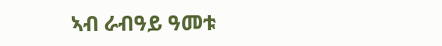ኣብ ራብዓይ ዓመቱ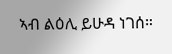ኣብ ልዕሊ ይሁዳ ነገሰ።